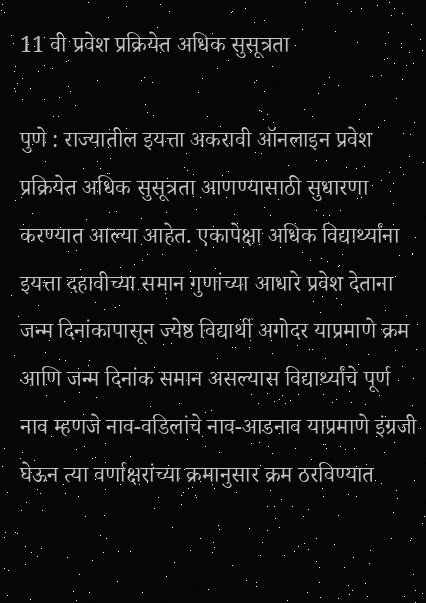11 वी प्रवेश प्रक्रियेत अधिक सुसूत्रता

पुणे : राज्यातील इयत्ता अकरावी ऑनलाइन प्रवेश प्रक्रियेत अधिक सुसूत्रता आणण्यासाठी सुधारणा करण्यात आल्या आहेत. एकापेक्षा अधिक विद्यार्थ्यांना इयत्ता दहावीच्या समान गुणांच्या आधारे प्रवेश देताना जन्म दिनांकापासून ज्येष्ठ विद्यार्थी अगोदर याप्रमाणे क्रम आणि जन्म दिनांक समान असल्यास विद्यार्थ्यांचे पूर्ण नाव म्हणजे नाव-वडिलांचे नाव-आडनाव याप्रमाणे इंग्रजी घेऊन त्या वर्णाक्षरांच्या क्रमानुसार क्रम ठरविण्यात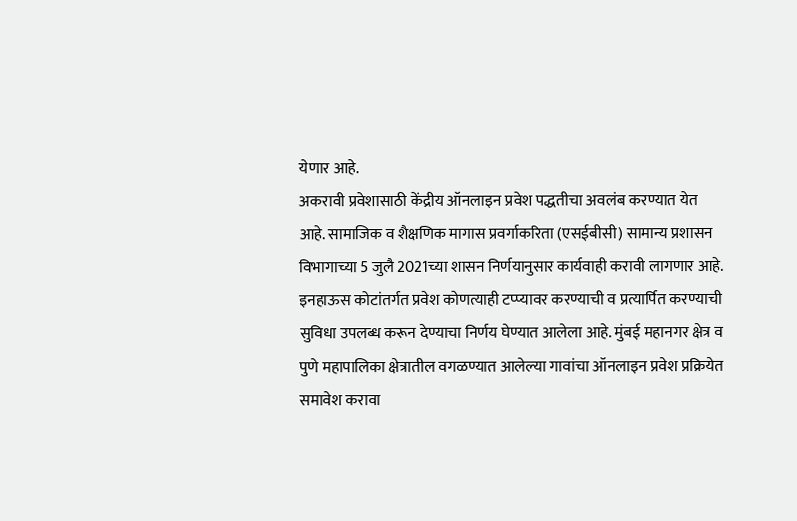येणार आहे.
अकरावी प्रवेशासाठी केंद्रीय ऑनलाइन प्रवेश पद्धतीचा अवलंब करण्यात येत आहे. सामाजिक व शैक्षणिक मागास प्रवर्गाकरिता (एसईबीसी) सामान्य प्रशासन विभागाच्या 5 जुलै 2021च्या शासन निर्णयानुसार कार्यवाही करावी लागणार आहे. इनहाऊस कोटांतर्गत प्रवेश कोणत्याही टप्प्यावर करण्याची व प्रत्यार्पित करण्याची सुविधा उपलब्ध करून देण्याचा निर्णय घेण्यात आलेला आहे. मुंबई महानगर क्षेत्र व पुणे महापालिका क्षेत्रातील वगळण्यात आलेल्या गावांचा ऑनलाइन प्रवेश प्रक्रियेत समावेश करावा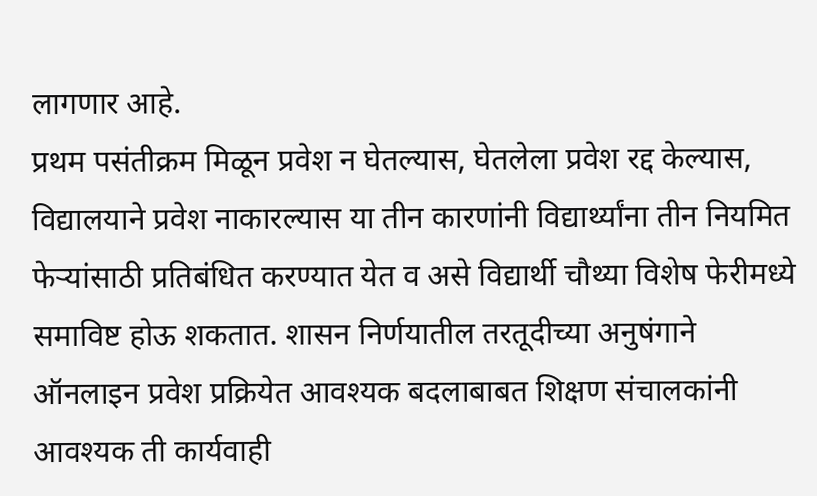लागणार आहे.
प्रथम पसंतीक्रम मिळून प्रवेश न घेतल्यास, घेतलेला प्रवेश रद्द केल्यास, विद्यालयाने प्रवेश नाकारल्यास या तीन कारणांनी विद्यार्थ्यांना तीन नियमित फेऱ्यांसाठी प्रतिबंधित करण्यात येत व असे विद्यार्थी चौथ्या विशेष फेरीमध्ये समाविष्ट होऊ शकतात. शासन निर्णयातील तरतूदीच्या अनुषंगाने ऑनलाइन प्रवेश प्रक्रियेत आवश्यक बदलाबाबत शिक्षण संचालकांनी आवश्यक ती कार्यवाही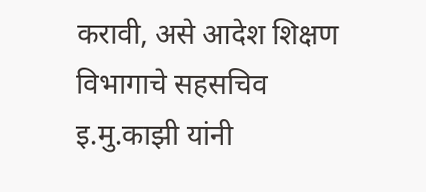करावी, असे आदेश शिक्षण विभागाचे सहसचिव इ.मु.काझी यांनी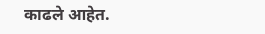काढले आहेत.